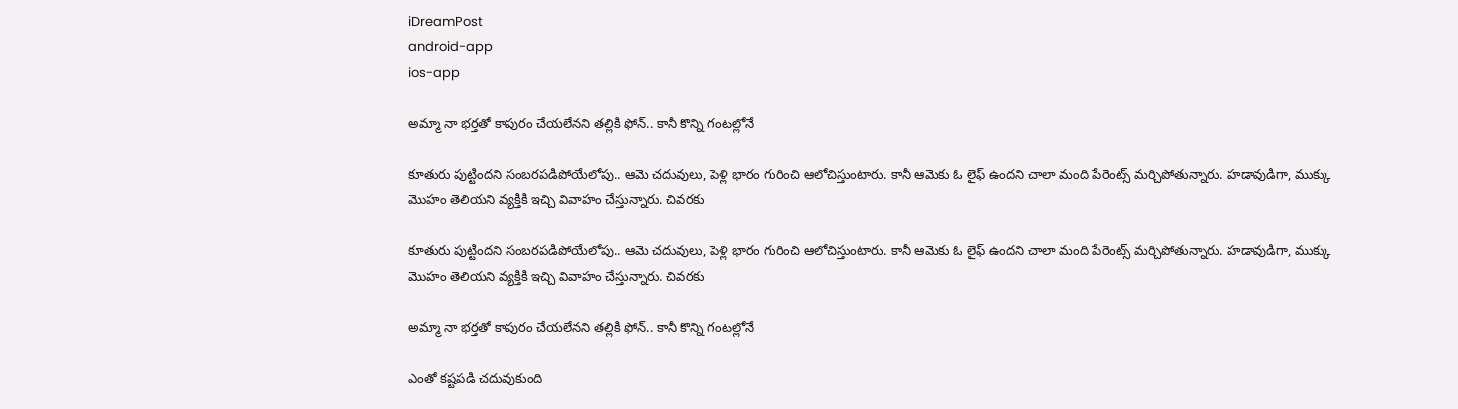iDreamPost
android-app
ios-app

అమ్మా నా భర్తతో కాపురం చేయలేనని తల్లికి ఫోన్.. కానీ కొన్ని గంటల్లోనే

కూతురు పుట్టిందని సంబరపడిపోయేలోపు.. ఆమె చదువులు, పెళ్లి భారం గురించి ఆలోచిస్తుంటారు. కానీ ఆమెకు ఓ లైఫ్ ఉందని చాలా మంది పేరెంట్స్ మర్చిపోతున్నారు. హడావుడిగా, ముక్కు మొహం తెలియని వ్యక్తికి ఇచ్చి వివాహం చేస్తున్నారు. చివరకు

కూతురు పుట్టిందని సంబరపడిపోయేలోపు.. ఆమె చదువులు, పెళ్లి భారం గురించి ఆలోచిస్తుంటారు. కానీ ఆమెకు ఓ లైఫ్ ఉందని చాలా మంది పేరెంట్స్ మర్చిపోతున్నారు. హడావుడిగా, ముక్కు మొహం తెలియని వ్యక్తికి ఇచ్చి వివాహం చేస్తున్నారు. చివరకు

అమ్మా నా భర్తతో కాపురం చేయలేనని తల్లికి ఫోన్.. కానీ కొన్ని గంటల్లోనే

ఎంతో కష్టపడి చదువుకుంది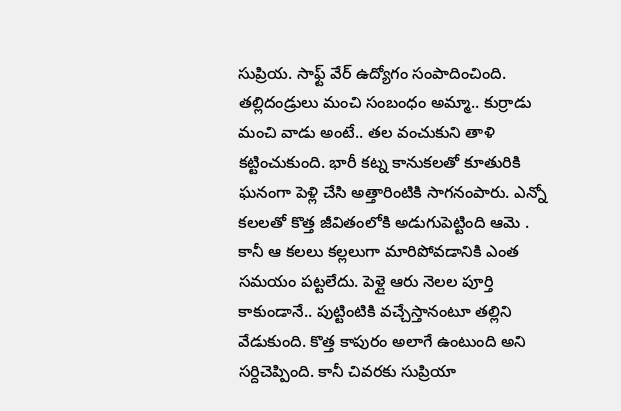సుప్రియ. సాఫ్ట్ వేర్ ఉద్యోగం సంపాదించింది. తల్లిదండ్రులు మంచి సంబంధం అమ్మా.. కుర్రాడు మంచి వాడు అంటే.. తల వంచుకుని తాళి కట్టించుకుంది. భారీ కట్న కానుకలతో కూతురికి ఘనంగా పెళ్లి చేసి అత్తారింటికి సాగనంపారు. ఎన్నో కలలతో కొత్త జీవితంలోకి అడుగుపెట్టింది ఆమె . కానీ ఆ కలలు కల్లలుగా మారిపోవడానికి ఎంత సమయం పట్టలేదు. పెళ్లై ఆరు నెలల పూర్తి కాకుండానే.. పుట్టింటికి వచ్చేస్తానంటూ తల్లిని వేడుకుంది. కొత్త కాపురం అలాగే ఉంటుంది అని సర్దిచెప్పింది. కానీ చివరకు సుప్రియా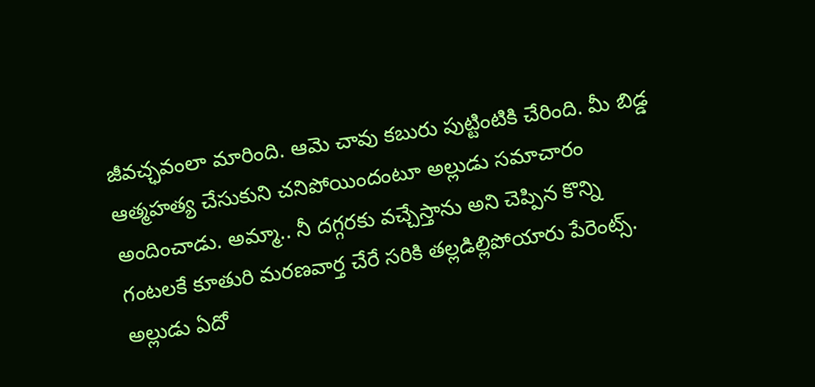జీవచ్ఛవంలా మారింది. ఆమె చావు కబురు పుట్టింటికి చేరింది. మీ బిడ్డ ఆత్మహత్య చేసుకుని చనిపోయిందంటూ అల్లుడు సమాచారం అందించాడు. అమ్మా.. నీ దగ్గరకు వచ్చేస్తాను అని చెప్పిన కొన్ని గంటలకే కూతురి మరణవార్త చేరే సరికి తల్లడిల్లిపోయారు పేరెంట్స్. అల్లుడు ఏదో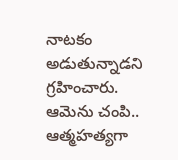నాటకం అడుతున్నాడని గ్రహించారు. ఆమెను చంపి.. ఆత్మహత్యగా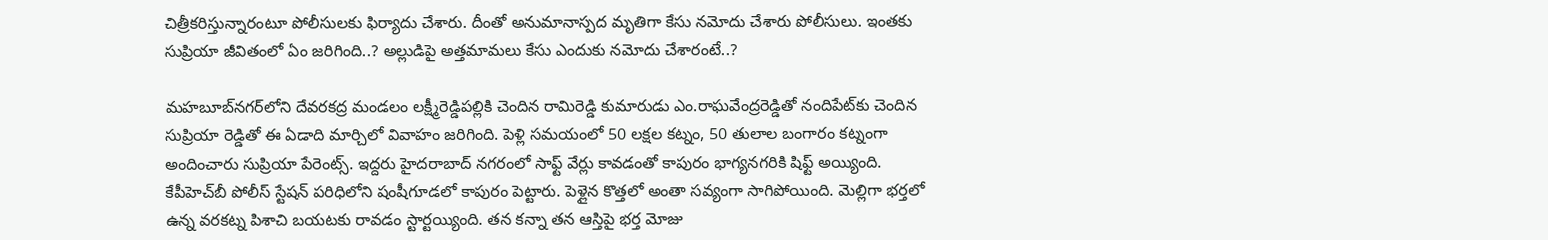చిత్రీకరిస్తున్నారంటూ పోలీసులకు ఫిర్యాదు చేశారు. దీంతో అనుమానాస్పద మృతిగా కేసు నమోదు చేశారు పోలీసులు. ఇంతకు సుప్రియా జీవితంలో ఏం జరిగింది..? అల్లుడిపై అత్తమామలు కేసు ఎందుకు నమోదు చేశారంటే..?

మహబూబ్‌నగర్‌లోని దేవరకద్ర మండలం లక్ష్మీరెడ్డిపల్లికి చెందిన రామిరెడ్డి కుమారుడు ఎం.రాఘవేంద్రరెడ్డితో నందిపేట్‌కు చెందిన సుప్రియా రెడ్డితో ఈ ఏడాది మార్చిలో వివాహం జరిగింది. పెళ్లి సమయంలో 50 లక్షల కట్నం, 50 తులాల బంగారం కట్నంగా అందించారు సుప్రియా పేరెంట్స్. ఇద్దరు హైదరాబాద్ నగరంలో సాఫ్ట్ వేర్లు కావడంతో కాపురం భాగ్యనగరికి షిఫ్ట్ అయ్యింది. కేపీహెచ్‌బీ పోలీస్ స్టేషన్ పరిధిలోని షంషీగూడలో కాపురం పెట్టారు. పెళ్లైన కొత్తలో అంతా సవ్యంగా సాగిపోయింది. మెల్లిగా భర్తలో ఉన్న వరకట్న పిశాచి బయటకు రావడం స్టార్టయ్యింది. తన కన్నా తన ఆస్తిపై భర్త మోజు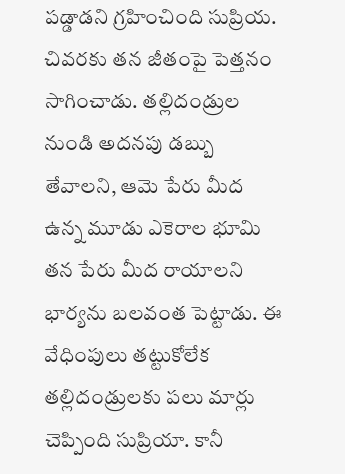పడ్డాడని గ్రహించింది సుప్రియ. చివరకు తన జీతంపై పెత్తనం సాగించాడు. తల్లిదండ్రుల నుండి అదనపు డబ్బు తేవాలని, ఆమె పేరు మీద ఉన్న మూడు ఎకెరాల భూమి తన పేరు మీద రాయాలని భార్యను బలవంత పెట్టాడు. ఈ వేధింపులు తట్టుకోలేక తల్లిదండ్రులకు పలు మార్లు చెప్పింది సుప్రియా. కానీ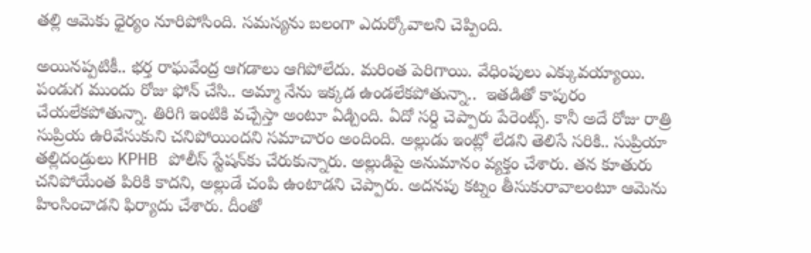తల్లి ఆమెకు ధైర్యం నూరిపోసింది. సమస్యను బలంగా ఎదుర్కోవాలని చెప్పింది.

అయినప్పటికీ.. భర్త రాఘవేంద్ర ఆగడాలు ఆగిపోలేదు. మరింత పెరిగాయి. వేధింపులు ఎక్కువయ్యాయి. పండుగ ముందు రోజు ఫోన్ చేసి.. అమ్మా నేను ఇక్కడ ఉండలేకపోతున్నా..  ఇతడితో కాపురం చేయలేకపోతున్నా. తిరిగి ఇంటికి వచ్చేస్తా అంటూ ఏడ్చింది. ఏదో సర్ది చెప్పారు పేరెంట్స్. కానీ అదే రోజు రాత్రి సుప్రియ ఉరివేసుకుని చనిపోయిందని సమాచారం అందింది. అల్లుడు ఇంట్లో లేడని తెలిసే సరికి.. సుప్రియా తల్లిదండ్రులు KPHB పోలీస్ స్టేషన్‌కు చేరుకున్నారు. అల్లుడిపై అనుమానం వ్యక్తం చేశారు. తన కూతురు చనిపోయేంత పిరికి కాదని, అల్లుడే చంపి ఉంటాడని చెప్పారు. అదనపు కట్నం తీసుకురావాలంటూ ఆమెను హింసించాడని ఫిర్యాదు చేశారు. దీంతో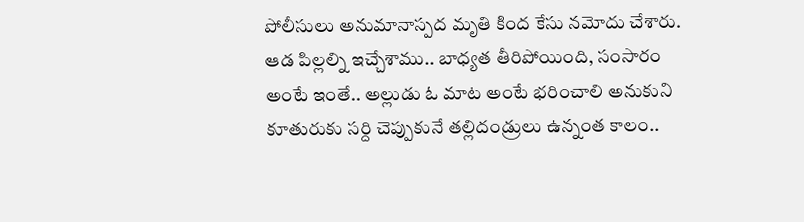పోలీసులు అనుమానాస్పద మృతి కింద కేసు నమోదు చేశారు. ఆడ పిల్లల్ని ఇచ్చేశాము.. బాధ్యత తీరిపోయింది, సంసారం అంటే ఇంతే.. అల్లుడు ఓ మాట అంటే భరించాలి అనుకుని కూతురుకు సర్ది చెప్పుకునే తల్లిదండ్రులు ఉన్నంత కాలం..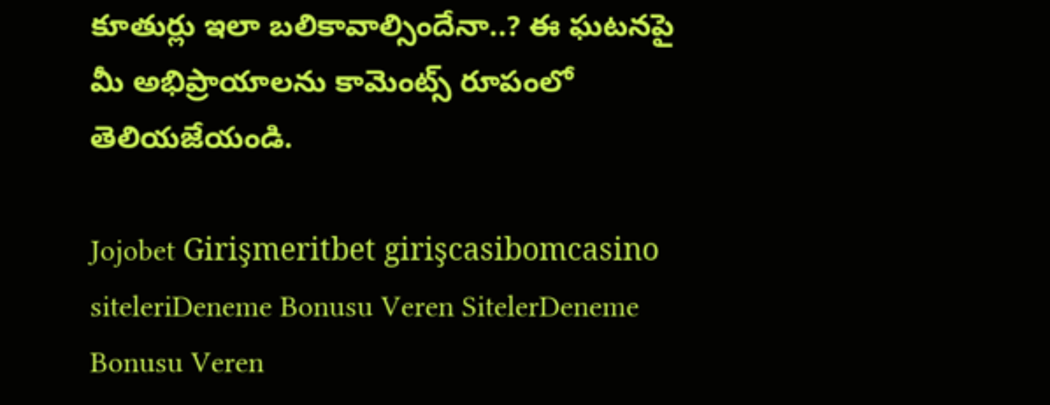కూతుర్లు ఇలా బలికావాల్సిందేనా..? ఈ ఘటనపై మీ అభిప్రాయాలను కామెంట్స్ రూపంలో తెలియజేయండి.

Jojobet Girişmeritbet girişcasibomcasino siteleriDeneme Bonusu Veren SitelerDeneme Bonusu Veren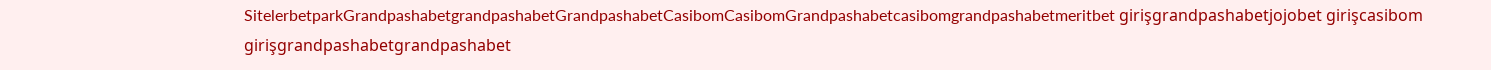SitelerbetparkGrandpashabetgrandpashabetGrandpashabetCasibomCasibomGrandpashabetcasibomgrandpashabetmeritbet girişgrandpashabetjojobet girişcasibom girişgrandpashabetgrandpashabet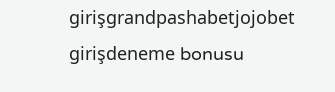girişgrandpashabetjojobet girişdeneme bonusu